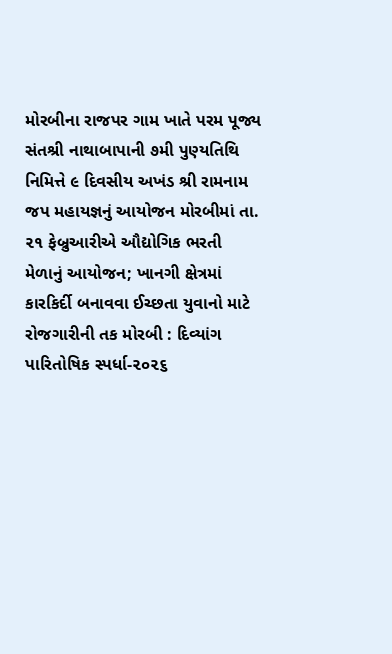મોરબીના રાજપર ગામ ખાતે પરમ પૂજ્ય સંતશ્રી નાથાબાપાની ૭મી પુણ્યતિથિ નિમિત્તે ૯ દિવસીય અખંડ શ્રી રામનામ જપ મહાયજ્ઞનું આયોજન મોરબીમાં તા. ૨૧ ફેબ્રુઆરીએ ઔદ્યોગિક ભરતી મેળાનું આયોજન; ખાનગી ક્ષેત્રમાં કારકિર્દી બનાવવા ઈચ્છતા યુવાનો માટે રોજગારીની તક મોરબી : દિવ્યાંગ પારિતોષિક સ્પર્ધા-૨૦૨૬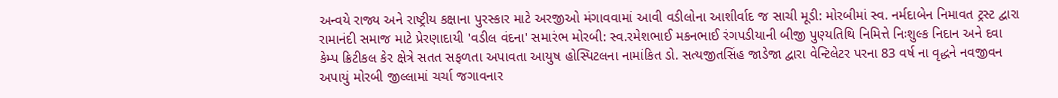અન્વયે રાજ્ય અને રાષ્ટ્રીય કક્ષાના પુરસ્કાર માટે અરજીઓ મંગાવવામાં આવી વડીલોના આશીર્વાદ જ સાચી મૂડી: મોરબીમાં સ્વ. નર્મદાબેન નિમાવત ટ્રસ્ટ દ્વારા રામાનંદી સમાજ માટે પ્રેરણાદાયી 'વડીલ વંદના' સમારંભ મોરબી: સ્વ.રમેશભાઈ મકનભાઈ રંગપડીયાની બીજી પુણ્યતિથિ નિમિત્તે નિઃશુલ્ક નિદાન અને દવા કેમ્પ ક્રિટીકલ કેર ક્ષેત્રે સતત સફળતા અપાવતા આયુષ હોસ્પિટલના નામાંકિત ડો. સત્યજીતસિંહ જાડેજા દ્વારા વેન્ટિલેટર પરના 83 વર્ષ ના વૃદ્ધને નવજીવન અપાયું મોરબી જીલ્લામાં ચર્ચા જગાવનાર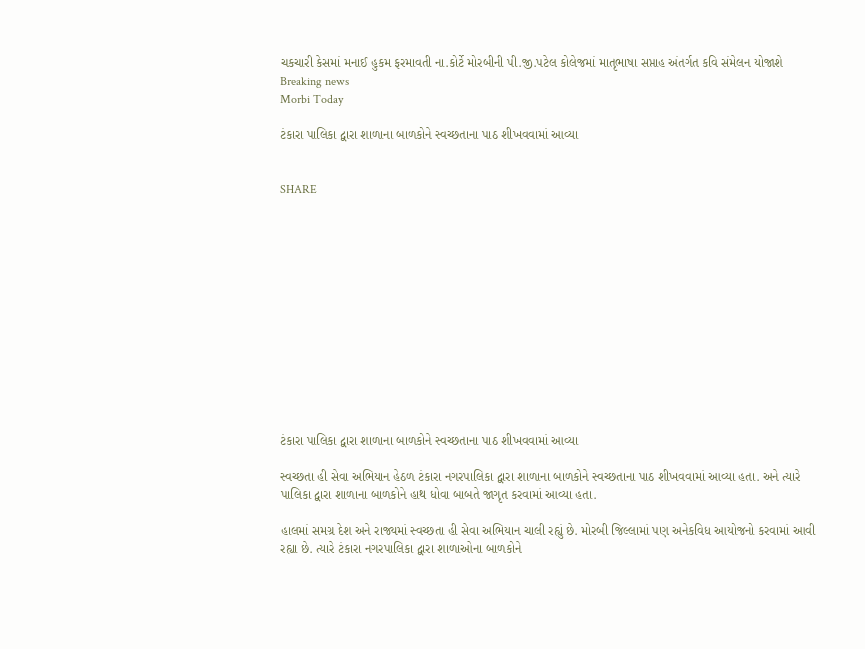ચકચારી કેસમાં મનાઈ હુકમ ફરમાવતી ના.કોર્ટે મોરબીની પી.જી.પટેલ કોલેજમાં માતૃભાષા સપ્તાહ અંતર્ગત કવિ સંમેલન યોજાશે
Breaking news
Morbi Today

ટંકારા પાલિકા દ્વારા શાળાના બાળકોને સ્વચ્છતાના પાઠ શીખવવામાં આવ્યા


SHARE













ટંકારા પાલિકા દ્વારા શાળાના બાળકોને સ્વચ્છતાના પાઠ શીખવવામાં આવ્યા

સ્વચ્છતા હી સેવા અભિયાન હેઠળ ટંકારા નગરપાલિકા દ્વારા શાળાના બાળકોને સ્વચ્છતાના પાઠ શીખવવામાં આવ્યા હતા. અને ત્યારે પાલિકા દ્વારા શાળાના બાળકોને હાથ ધોવા બાબતે જાગૃત કરવામાં આવ્યા હતા.

હાલમાં સમગ્ર દેશ અને રાજ્યમાં સ્વચ્છતા હી સેવા અભિયાન ચાલી રહ્યું છે. મોરબી જિલ્લામાં પણ અનેકવિધ આયોજનો કરવામાં આવી રહ્યા છે. ત્યારે ટંકારા નગરપાલિકા દ્વારા શાળાઓના બાળકોને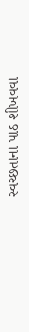સ્વચ્છતાના પાઠ શીખવવા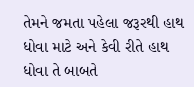તેમને જમતા પહેલા જરૂરથી હાથ ધોવા માટે અને કેવી રીતે હાથ ધોવા તે બાબતે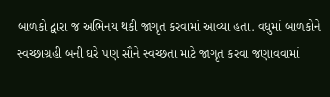બાળકો દ્વારા જ અભિનય થકી જાગૃત કરવામાં આવ્યા હતા. વધુમાં બાળકોને સ્વચ્છાગ્રહી બની ઘરે પણ સૌને સ્વચ્છતા માટે જાગૃત કરવા જણાવવામાં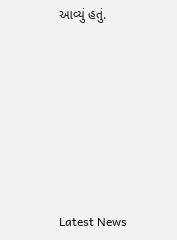આવ્યું હતું.








Latest News